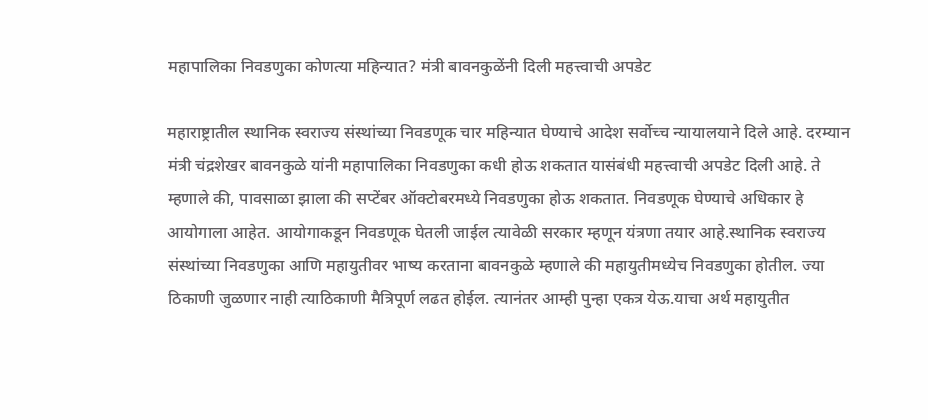महापालिका निवडणुका कोणत्या महिन्यात? मंत्री बावनकुळेंनी दिली महत्त्वाची अपडेट

महाराष्ट्रातील स्थानिक स्वराज्य संस्थांच्या निवडणूक चार महिन्यात घेण्याचे आदेश सर्वोच्च न्यायालयाने दिले आहे. दरम्यान मंत्री चंद्रशेखर बावनकुळे यांनी महापालिका निवडणुका कधी होऊ शकतात यासंबंधी महत्त्वाची अपडेट दिली आहे. ते म्हणाले की, पावसाळा झाला की सप्टेंबर ऑक्टोबरमध्ये निवडणुका होऊ शकतात. निवडणूक घेण्याचे अधिकार हे आयोगाला आहेत. आयोगाकडून निवडणूक घेतली जाईल त्यावेळी सरकार म्हणून यंत्रणा तयार आहे.स्थानिक स्वराज्य संस्थांच्या निवडणुका आणि महायुतीवर भाष्य करताना बावनकुळे म्हणाले की महायुतीमध्येच निवडणुका होतील. ज्या ठिकाणी जुळणार नाही त्याठिकाणी मैत्रिपूर्ण लढत होईल. त्यानंतर आम्ही पुन्हा एकत्र येऊ.याचा अर्थ महायुतीत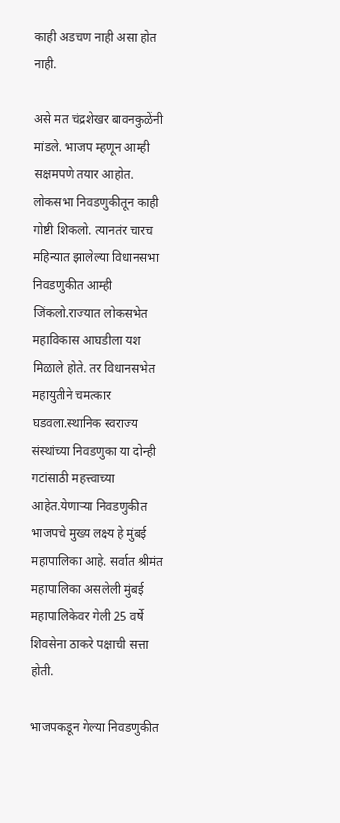काही अडचण नाही असा होत नाही.

असे मत चंद्रशेखर बावनकुळेंनी मांडले. भाजप म्हणून आम्ही सक्षमपणे तयार आहोत. लोकसभा निवडणुकीतून काही गोष्टी शिकलो. त्यानतंर चारच महिन्यात झालेल्या विधानसभा निवडणुकीत आम्ही जिंकलो.राज्यात लोकसभेत महाविकास आघडीला यश मिळाले होते. तर विधानसभेत महायुतीने चमत्कार घडवला.स्थानिक स्वराज्य संस्थांच्या निवडणुका या दोन्ही गटांसाठी महत्त्वाच्या आहेत.येणाऱ्या निवडणुकीत भाजपचे मुख्य लक्ष्य हे मुंबई महापालिका आहे. सर्वात श्रीमंत महापालिका असलेली मुंबई महापालिकेवर गेली 25 वर्षे शिवसेना ठाकरे पक्षाची सत्ता होती.

भाजपकडून गेल्या निवडणुकीत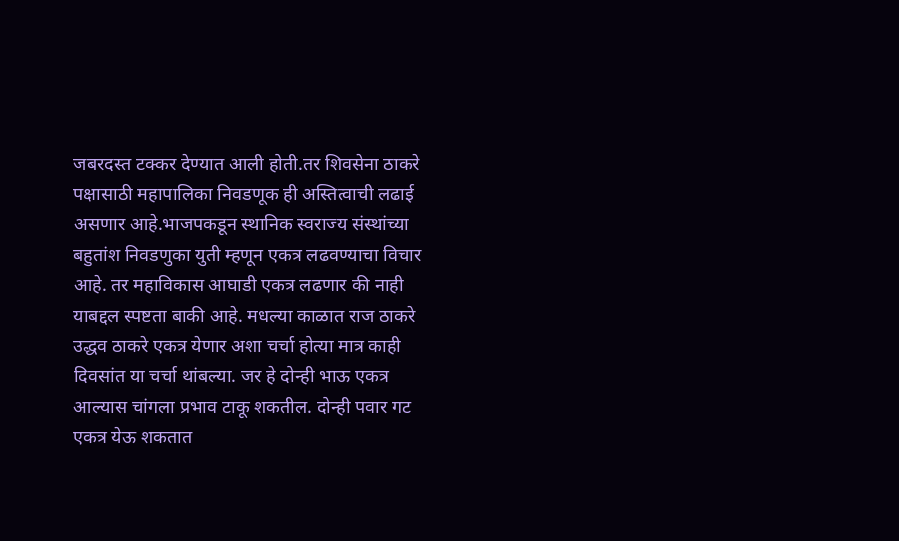जबरदस्त टक्कर देण्यात आली होती.तर शिवसेना ठाकरे पक्षासाठी महापालिका निवडणूक ही अस्तित्वाची लढाई असणार आहे.भाजपकडून स्थानिक स्वराज्य संस्थांच्या बहुतांश निवडणुका युती म्हणून एकत्र लढवण्याचा विचार आहे. तर महाविकास आघाडी एकत्र लढणार की नाही याबद्दल स्पष्टता बाकी आहे. मधल्या काळात राज ठाकरे उद्धव ठाकरे एकत्र येणार अशा चर्चा होत्या मात्र काही दिवसांत या चर्चा थांबल्या. जर हे दोन्ही भाऊ एकत्र आल्यास चांगला प्रभाव टाकू शकतील. दोन्ही पवार गट एकत्र येऊ शकतात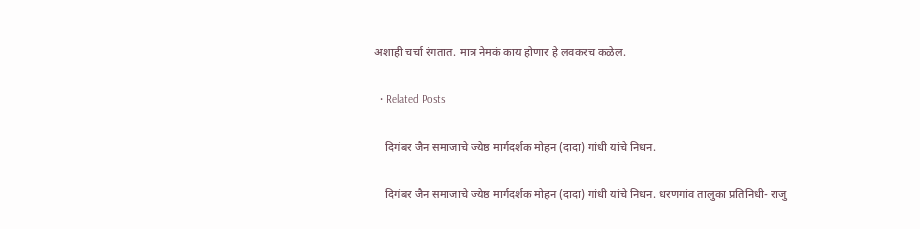अशाही चर्चा रंगतात. मात्र नेमकं काय होणार हे लवकरच कळेल.

  • Related Posts

    दिगंबर जैन समाजाचे ज्येष्ठ मार्गदर्शक मोहन (दादा) गांधी यांचे निधन.

    दिगंबर जैन समाजाचे ज्येष्ठ मार्गदर्शक मोहन (दादा) गांधी यांचे निधन. धरणगांव तालुका प्रतिनिधी- राजु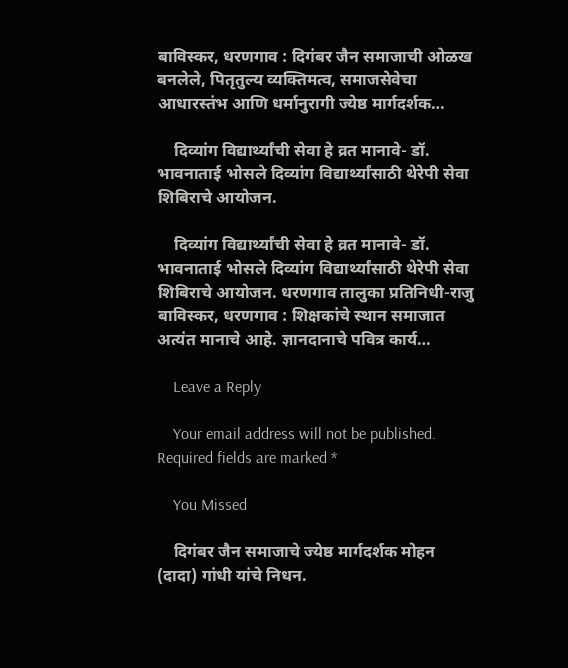बाविस्कर, धरणगाव : दिगंबर जैन समाजाची ओळख बनलेले, पितृतुल्य व्यक्तिमत्व, समाजसेवेचा आधारस्तंभ आणि धर्मानुरागी ज्येष्ठ मार्गदर्शक…

    दिव्यांग विद्यार्थ्यांची सेवा हे व्रत मानावे- डॉ. भावनाताई भोसले दिव्यांग विद्यार्थ्यांसाठी थेरेपी सेवा शिबिराचे आयोजन.

    दिव्यांग विद्यार्थ्यांची सेवा हे व्रत मानावे- डॉ. भावनाताई भोसले दिव्यांग विद्यार्थ्यांसाठी थेरेपी सेवा शिबिराचे आयोजन. धरणगाव तालुका प्रतिनिधी-राजु बाविस्कर, धरणगाव : शिक्षकांचे स्थान समाजात अत्यंत मानाचे आहे. ज्ञानदानाचे पवित्र कार्य…

    Leave a Reply

    Your email address will not be published. Required fields are marked *

    You Missed

    दिगंबर जैन समाजाचे ज्येष्ठ मार्गदर्शक मोहन (दादा) गांधी यांचे निधन.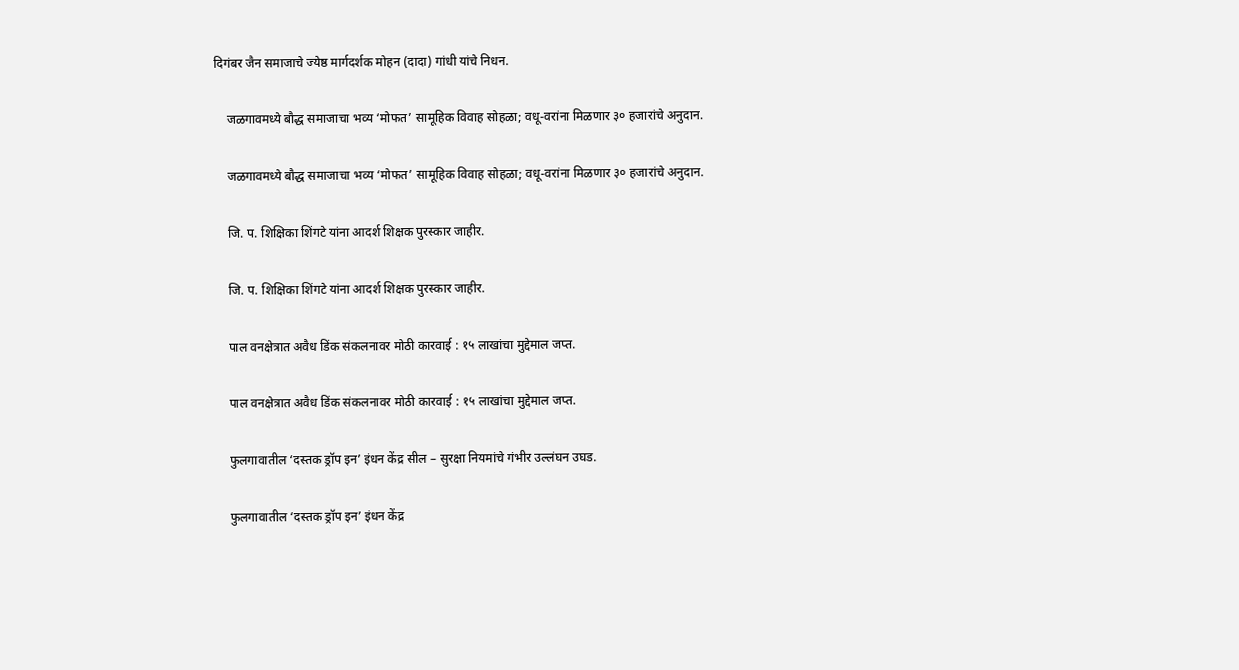दिगंबर जैन समाजाचे ज्येष्ठ मार्गदर्शक मोहन (दादा) गांधी यांचे निधन.

    जळगावमध्ये बौद्ध समाजाचा भव्य ‘मोफत’ सामूहिक विवाह सोहळा; वधू-वरांना मिळणार ३० हजारांचे अनुदान.

    जळगावमध्ये बौद्ध समाजाचा भव्य ‘मोफत’ सामूहिक विवाह सोहळा; वधू-वरांना मिळणार ३० हजारांचे अनुदान.

    जि. प. शिक्षिका शिंगटे यांना आदर्श शिक्षक पुरस्कार जाहीर.

    जि. प. शिक्षिका शिंगटे यांना आदर्श शिक्षक पुरस्कार जाहीर.

    पाल वनक्षेत्रात अवैध डिंक संकलनावर मोठी कारवाई : १५ लाखांचा मुद्देमाल जप्त.

    पाल वनक्षेत्रात अवैध डिंक संकलनावर मोठी कारवाई : १५ लाखांचा मुद्देमाल जप्त.

    फुलगावातील ‘दस्तक ड्रॉप इन’ इंधन केंद्र सील – सुरक्षा नियमांचे गंभीर उल्लंघन उघड.

    फुलगावातील ‘दस्तक ड्रॉप इन’ इंधन केंद्र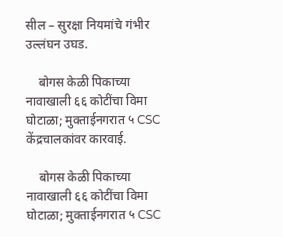सील – सुरक्षा नियमांचे गंभीर उल्लंघन उघड.

    बोगस केळी पिकाच्या नावाखाली ६६ कोटींचा विमा घोटाळा; मुक्ताईनगरात ५ CSC केंद्रचालकांवर कारवाई.

    बोगस केळी पिकाच्या नावाखाली ६६ कोटींचा विमा घोटाळा; मुक्ताईनगरात ५ CSC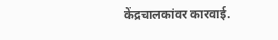केंद्रचालकांवर कारवाई.